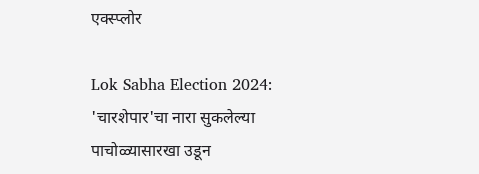एक्स्प्लोर

Lok Sabha Election 2024: 'चारशेपार'चा नारा सुकलेल्या पाचोळ्यासारखा उडून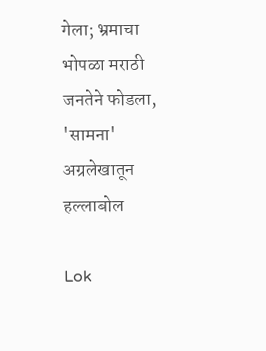गेला; भ्रमाचा भोपळा मराठी जनतेने फोडला, 'सामना' अग्रलेखातून हल्लाबोल

Lok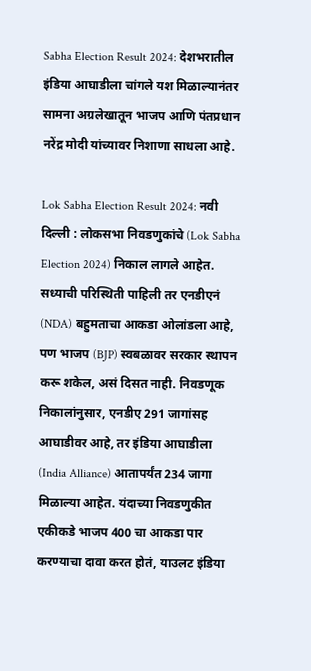Sabha Election Result 2024: देशभरातील इंडिया आघाडीला चांगले यश मिळाल्यानंतर सामना अग्रलेखातून भाजप आणि पंतप्रधान नरेंद्र मोदी यांच्यावर निशाणा साधला आहे.

Lok Sabha Election Result 2024: नवी दिल्ली : लोकसभा निवडणुकांचे (Lok Sabha Election 2024) निकाल लागले आहेत. सध्याची परिस्थिती पाहिली तर एनडीएनं (NDA) बहुमताचा आकडा ओलांडला आहे, पण भाजप (BJP) स्वबळावर सरकार स्थापन करू शकेल, असं दिसत नाही. निवडणूक निकालांनुसार, एनडीए 291 जागांसह आघाडीवर आहे, तर इंडिया आघाडीला (India Alliance) आतापर्यंत 234 जागा मिळाल्या आहेत. यंदाच्या निवडणुकीत एकीकडे भाजप 400 चा आकडा पार करण्याचा दावा करत होतं, याउलट इंडिया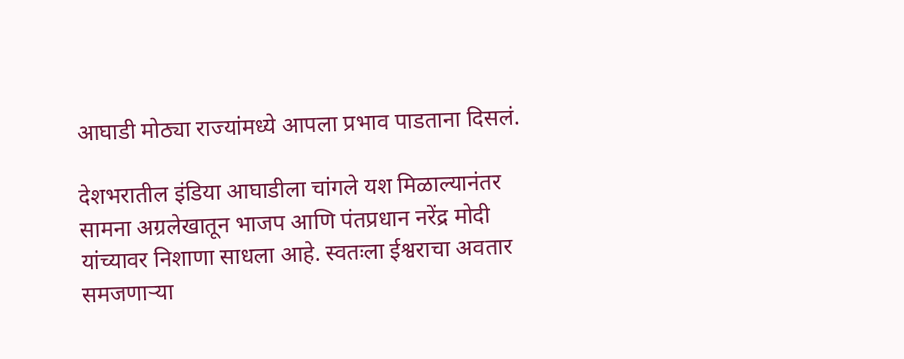आघाडी मोठ्या राज्यांमध्ये आपला प्रभाव पाडताना दिसलं.

देशभरातील इंडिया आघाडीला चांगले यश मिळाल्यानंतर सामना अग्रलेखातून भाजप आणि पंतप्रधान नरेंद्र मोदी यांच्यावर निशाणा साधला आहे. स्वतःला ईश्वराचा अवतार समजणाऱ्या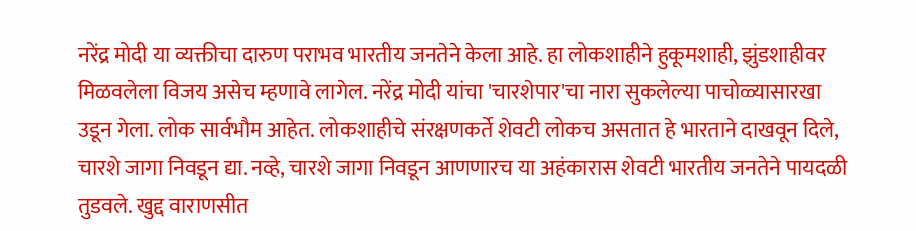नरेंद्र मोदी या व्यक्तीचा दारुण पराभव भारतीय जनतेने केला आहे. हा लोकशाहीने हुकूमशाही, झुंडशाहीवर मिळवलेला विजय असेच म्हणावे लागेल. नरेंद्र मोदी यांचा 'चारशेपार'चा नारा सुकलेल्या पाचोळ्यासारखा उडून गेला. लोक सार्वभौम आहेत. लोकशाहीचे संरक्षणकर्ते शेवटी लोकच असतात हे भारताने दाखवून दिले, चारशे जागा निवडून द्या. नव्हे, चारशे जागा निवडून आणणारच या अहंकारास शेवटी भारतीय जनतेने पायदळी तुडवले. खुद्द वाराणसीत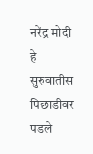नरेंद्र मोदी हे सुरुवातीस पिछाडीवर पडले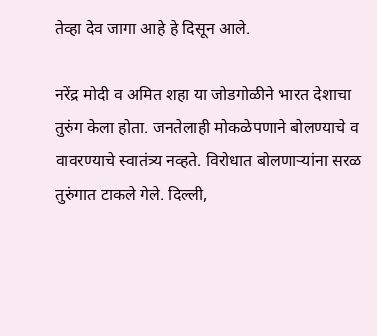तेव्हा देव जागा आहे हे दिसून आले.

नरेंद्र मोदी व अमित शहा या जोडगोळीने भारत देशाचा तुरुंग केला होता. जनतेलाही मोकळेपणाने बोलण्याचे व वावरण्याचे स्वातंत्र्य नव्हते. विरोधात बोलणाऱ्यांना सरळ तुरुंगात टाकले गेले. दिल्ली,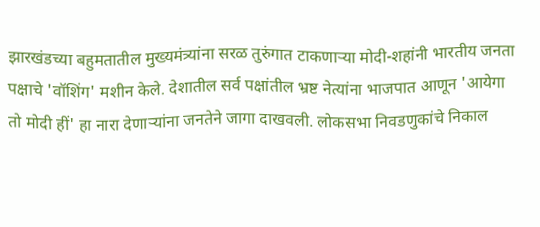झारखंडच्या बहुमतातील मुख्यमंत्र्यांना सरळ तुरुंगात टाकणाऱ्या मोदी-शहांनी भारतीय जनता पक्षाचे 'वॉशिंग' मशीन केले. देशातील सर्व पक्षांतील भ्रष्ट नेत्यांना भाजपात आणून 'आयेगा तो मोदी हीं' हा नारा देणाऱ्यांना जनतेने जागा दाखवली. लोकसभा निवडणुकांचे निकाल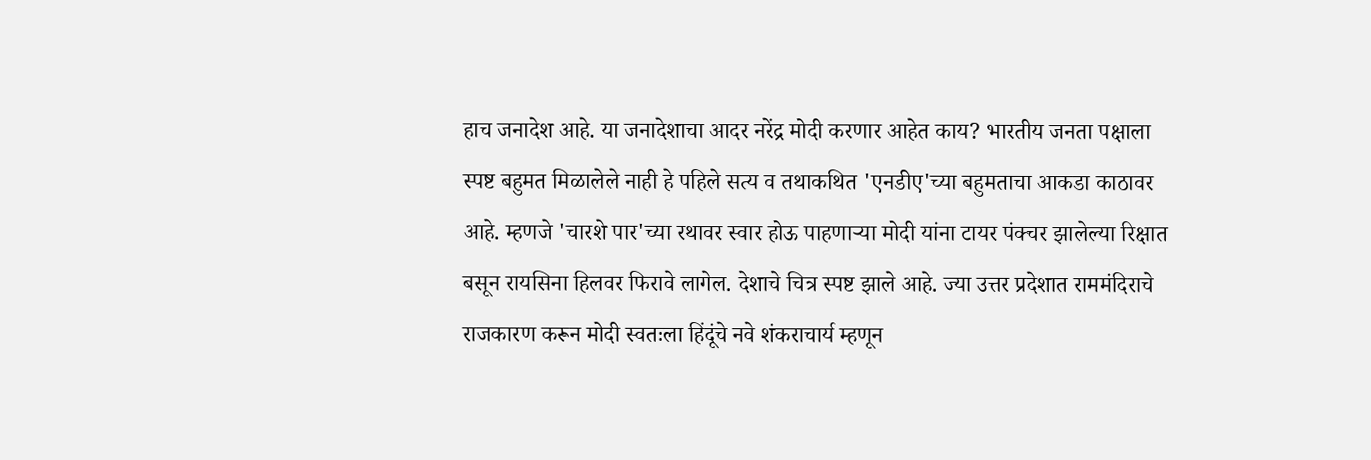हाच जनादेश आहे. या जनादेशाचा आदर नरेंद्र मोदी करणार आहेत काय? भारतीय जनता पक्षाला स्पष्ट बहुमत मिळालेले नाही हे पहिले सत्य व तथाकथित 'एनडीए'च्या बहुमताचा आकडा काठावर आहे. म्हणजे 'चारशे पार'च्या रथावर स्वार होऊ पाहणाऱ्या मोदी यांना टायर पंक्चर झालेल्या रिक्षात बसून रायसिना हिलवर फिरावे लागेल. देशाचे चित्र स्पष्ट झाले आहे. ज्या उत्तर प्रदेशात राममंदिराचे राजकारण करून मोदी स्वतःला हिंदूंचे नवे शंकराचार्य म्हणून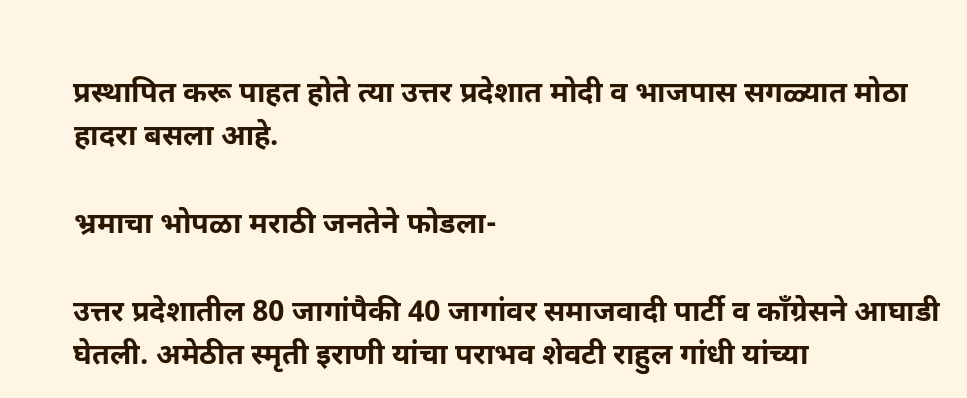प्रस्थापित करू पाहत होते त्या उत्तर प्रदेशात मोदी व भाजपास सगळ्यात मोठा हादरा बसला आहे.

भ्रमाचा भोपळा मराठी जनतेने फोडला-

उत्तर प्रदेशातील 80 जागांपैकी 40 जागांवर समाजवादी पार्टी व काँग्रेसने आघाडी घेतली. अमेठीत स्मृती इराणी यांचा पराभव शेवटी राहुल गांधी यांच्या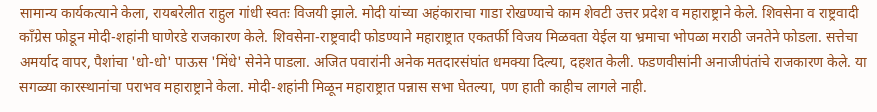सामान्य कार्यकत्याने केला, रायबरेलीत राहुल गांधी स्वतः विजयी झाले. मोदी यांच्या अहंकाराचा गाडा रोखण्याचे काम शेवटी उत्तर प्रदेश व महाराष्ट्राने केले. शिवसेना व राष्ट्रवादी काँग्रेस फोडून मोदी-शहांनी घाणेरडे राजकारण केले. शिवसेना-राष्ट्रवादी फोडण्याने महाराष्ट्रात एकतर्फी विजय मिळवता येईल या भ्रमाचा भोपळा मराठी जनतेने फोडला. सत्तेचा अमर्याद वापर, पैशांचा 'धो-धो' पाऊस 'मिंधे' सेनेने पाडला. अजित पवारांनी अनेक मतदारसंघांत धमक्या दिल्या, दहशत केली. फडणवीसांनी अनाजीपंतांचे राजकारण केले. या सगळ्या कारस्थानांचा पराभव महाराष्ट्राने केला. मोदी-शहांनी मिळून महाराष्ट्रात पन्नास सभा घेतल्या, पण हाती काहीच लागले नाही.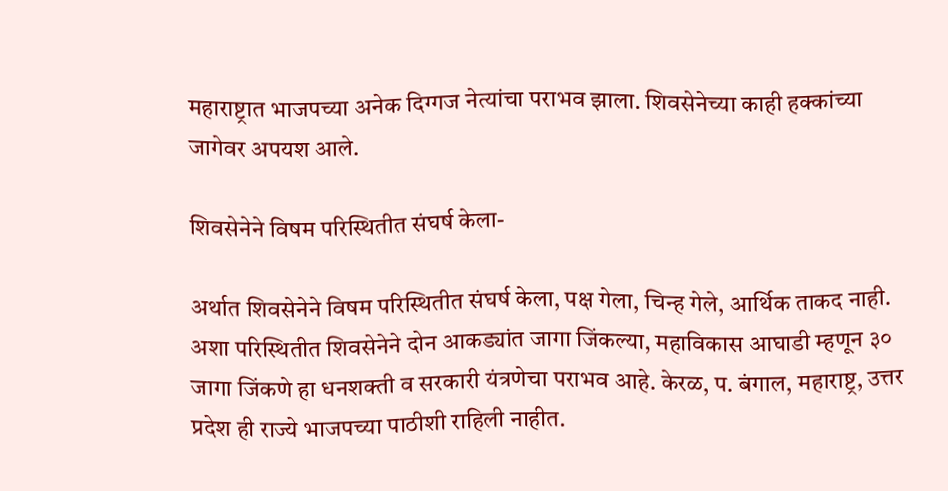महाराष्ट्रात भाजपच्या अनेक दिग्गज नेत्यांचा पराभव झाला. शिवसेनेच्या काही हक्कांच्या जागेवर अपयश आले.

शिवसेनेने विषम परिस्थितीत संघर्ष केला-

अर्थात शिवसेनेने विषम परिस्थितीत संघर्ष केला, पक्ष गेला, चिन्ह गेले, आर्थिक ताकद नाही. अशा परिस्थितीत शिवसेनेने दोन आकड्यांत जागा जिंकल्या, महाविकास आघाडी म्हणून ३० जागा जिंकणे हा धनशक्ती व सरकारी यंत्रणेचा पराभव आहे. केरळ, प. बंगाल, महाराष्ट्र, उत्तर प्रदेश ही राज्ये भाजपच्या पाठीशी राहिली नाहीत.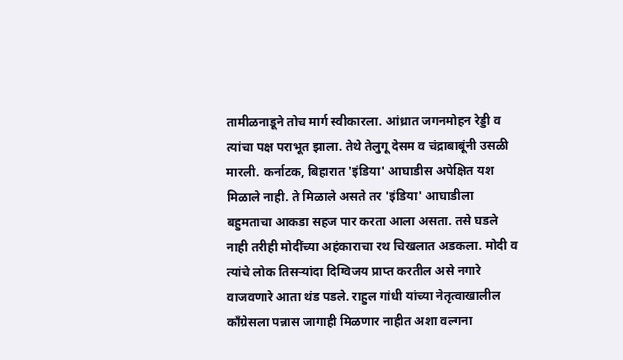तामीळनाडूने तोच मार्ग स्वीकारला. आंध्रात जगनमोहन रेड्डी व त्यांचा पक्ष पराभूत झाला. तेथे तेलुगू देसम व चंद्राबाबूंनी उसळी मारली. कर्नाटक, बिहारात 'इंडिया' आघाडीस अपेक्षित यश मिळाले नाही. ते मिळाले असते तर 'इंडिया' आघाडीला बहुमताचा आकडा सहज पार करता आला असता. तसे घडले नाही तरीही मोदींच्या अहंकाराचा रथ चिखलात अडकला. मोदी व त्यांचे लोक तिसऱ्यांदा दिग्विजय प्राप्त करतील असे नगारे वाजवणारे आता थंड पडले. राहुल गांधी यांच्या नेतृत्वाखालील काँग्रेसला पन्नास जागाही मिळणार नाहीत अशा वल्गना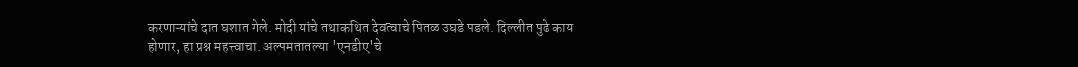करणाऱ्यांचे दात घशात गेले. मोदी यांचे तथाकथित देवत्वाचे पितळ उघडे पडले. दिल्लीत पुढे काय होणार, हा प्रश्न महत्त्वाचा. अल्पमतातल्या 'एनडीए'चे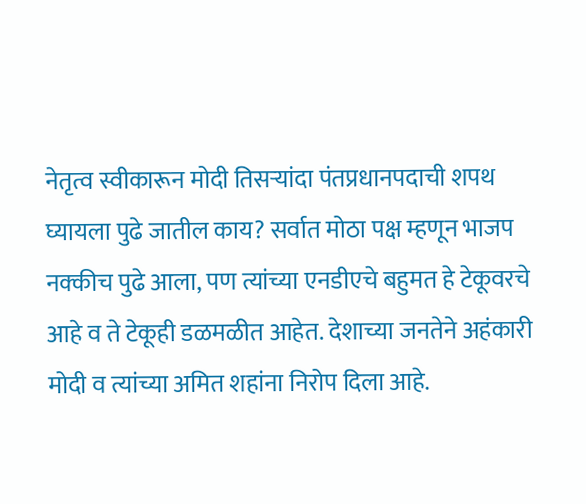नेतृत्व स्वीकारून मोदी तिसऱ्यांदा पंतप्रधानपदाची शपथ घ्यायला पुढे जातील काय? सर्वात मोठा पक्ष म्हणून भाजप नक्कीच पुढे आला, पण त्यांच्या एनडीएचे बहुमत हे टेकूवरचे आहे व ते टेकूही डळमळीत आहेत. देशाच्या जनतेने अहंकारी मोदी व त्यांच्या अमित शहांना निरोप दिला आहे.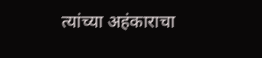त्यांच्या अहंकाराचा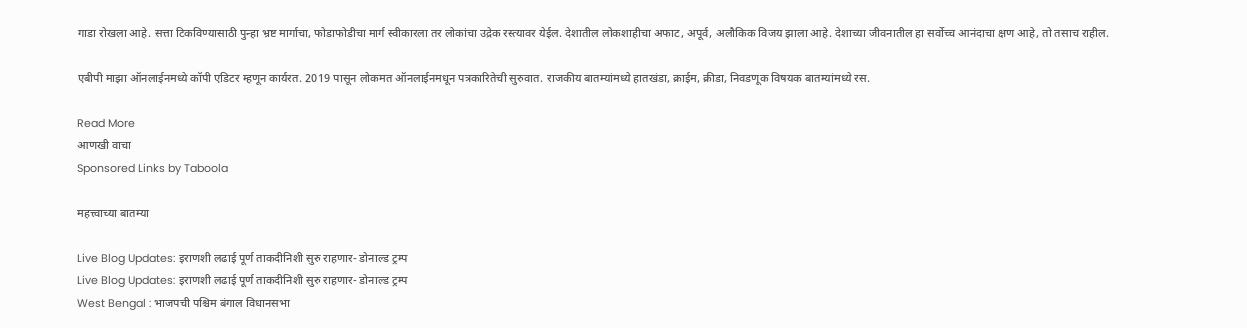गाडा रोखला आहे. सत्ता टिकविण्यासाठी पुन्हा भ्रष्ट मार्गाचा, फोडाफोडीचा मार्ग स्वीकारला तर लोकांचा उद्रेक रस्त्यावर येईल. देशातील लोकशाहीचा अफाट, अपूर्व, अलौकिक विजय झाला आहे. देशाच्या जीवनातील हा सर्वोच्च आनंदाचा क्षण आहे, तो तसाच राहील.

एबीपी माझा ऑनलाईनमध्ये कॉपी एडिटर म्हणून कार्यरत. 2019 पासून लोकमत ऑनलाईनमधून पत्रकारितेची सुरुवात. राजकीय बातम्यांमध्ये हातखंडा, क्राईम, क्रीडा, निवडणूक विषयक बातम्यांमध्ये रस.

Read More
आणखी वाचा
Sponsored Links by Taboola

महत्त्वाच्या बातम्या

Live Blog Updates: इराणशी लढाई पूर्ण ताकदीनिशी सुरु राहणार- डोनाल्ड ट्रम्प
Live Blog Updates: इराणशी लढाई पूर्ण ताकदीनिशी सुरु राहणार- डोनाल्ड ट्रम्प
West Bengal : भाजपची पश्चिम बंगाल विधानसभा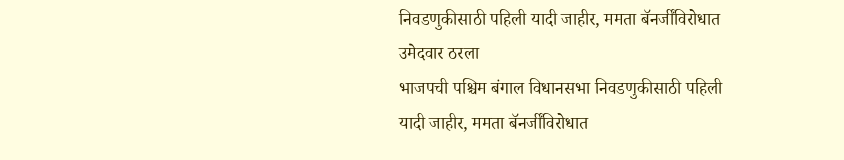निवडणुकीसाठी पहिली यादी जाहीर, ममता बॅनर्जींविरोधात उमेदवार ठरला
भाजपची पश्चिम बंगाल विधानसभा निवडणुकीसाठी पहिली यादी जाहीर, ममता बॅनर्जींविरोधात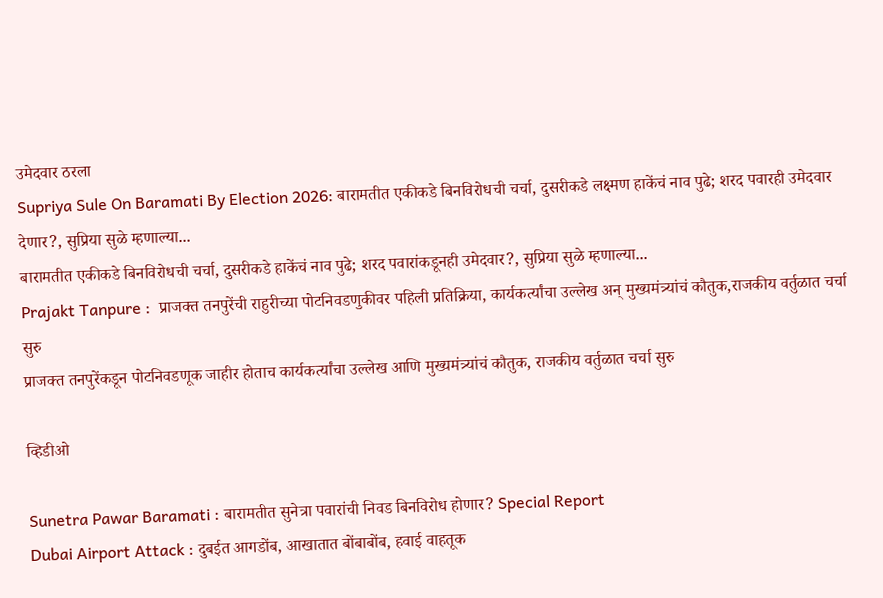उमेदवार ठरला
Supriya Sule On Baramati By Election 2026: बारामतीत एकीकडे बिनविरोधची चर्चा, दुसरीकडे लक्ष्मण हाकेंचं नाव पुढे; शरद पवारही उमेदवार देणार?, सुप्रिया सुळे म्हणाल्या...
बारामतीत एकीकडे बिनविरोधची चर्चा, दुसरीकडे हाकेंचं नाव पुढे; शरद पवारांकडूनही उमेदवार?, सुप्रिया सुळे म्हणाल्या...
Prajakt Tanpure :  प्राजक्त तनपुरेंची राहुरीच्या पोटनिवडणुकीवर पहिली प्रतिक्रिया, कार्यकर्त्यांचा उल्लेख अन् मुख्यमंत्र्यांचं कौतुक,राजकीय वर्तुळात चर्चा सुरु
प्राजक्त तनपुरेंकडून पोटनिवडणूक जाहीर होताच कार्यकर्त्यांचा उल्लेख आणि मुख्यमंत्र्यांचं कौतुक, राजकीय वर्तुळात चर्चा सुरु

व्हिडीओ

Sunetra Pawar Baramati : बारामतीत सुनेत्रा पवारांची निवड बिनविरोध होणार? Special Report
Dubai Airport Attack : दुबईत आगडोंब, आखातात बोंबाबोंब, हवाई वाहतूक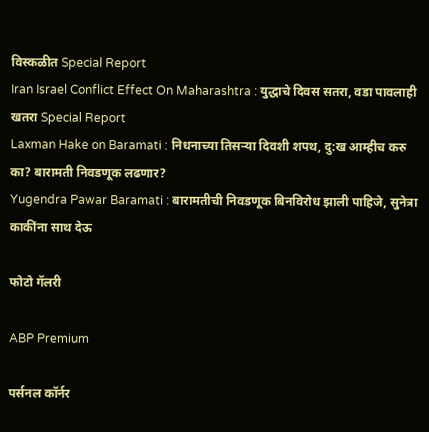विस्कळीत Special Report
Iran Israel Conflict Effect On Maharashtra : युद्धाचे दिवस सतरा, वडा पावलाही खतरा Special Report
Laxman Hake on Baramati : निधनाच्या तिसऱ्या दिवशी शपथ, दु:ख आम्हीच करु का? बारामती निवडणूक लढणार?
Yugendra Pawar Baramati : बारामतीची निवडणूक बिनविरोध झाली पाहिजे, सुनेत्रा काकींना साथ देऊ

फोटो गॅलरी

ABP Premium

पर्सनल कॉर्नर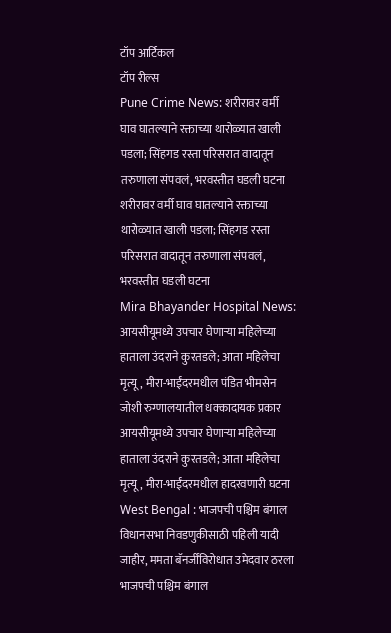टॉप आर्टिकल
टॉप रील्स
Pune Crime News: शरीरावर वर्मी घाव घातल्याने रक्ताच्या थारोळ्यात खाली पडला; सिंहगड रस्ता परिसरात वादातून तरुणाला संपवलं, भरवस्तीत घडली घटना
शरीरावर वर्मी घाव घातल्याने रक्ताच्या थारोळ्यात खाली पडला; सिंहगड रस्ता परिसरात वादातून तरुणाला संपवलं, भरवस्तीत घडली घटना
Mira Bhayander Hospital News: आयसीयूमध्ये उपचार घेणाऱ्या महिलेच्या हाताला उंदराने कुरतडले; आता महिलेचा मृत्यू, मीरा-भाईंदरमधील पंडित भीमसेन जोशी रुग्णालयातील धक्कादायक प्रकार
आयसीयूमध्ये उपचार घेणाऱ्या महिलेच्या हाताला उंदराने कुरतडले; आता महिलेचा मृत्यू, मीरा-भाईंदरमधील हादरवणारी घटना
West Bengal : भाजपची पश्चिम बंगाल विधानसभा निवडणुकीसाठी पहिली यादी जाहीर, ममता बॅनर्जींविरोधात उमेदवार ठरला
भाजपची पश्चिम बंगाल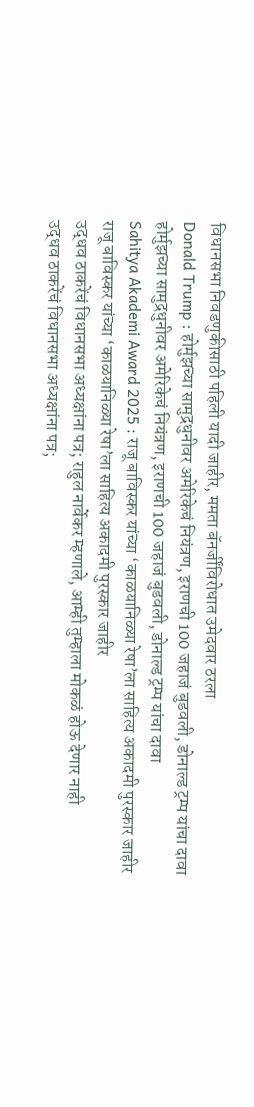विधानसभा निवडणुकीसाठी पहिली यादी जाहीर, ममता बॅनर्जींविरोधात उमेदवार ठरला
Donald Trump : होर्मुझच्या सामुद्रधुनीवर अमेरिकेचं नियंत्रण, इराणची 100 जहाजं बुडवली, डोनाल्ड ट्रम्प यांचा दावा
होर्मुझच्या सामुद्रधुनीवर अमेरिकेचं नियंत्रण, इराणची 100 जहाजं बुडवली, डोनाल्ड ट्रम्प यांचा दावा
Sahitya Akademi Award 2025 : राजू बाविस्कर यांच्या ‘काळयानिळ्या रेषा’ला साहित्य अकादमी पुरस्कार जाहीर
राजू बाविस्कर यांच्या ‘काळयानिळ्या रेषा’ला साहित्य अकादमी पुरस्कार जाहीर
उद्धव ठाकरेंचं विधानसभा अध्यक्षांना पत्र; राहुल नार्वेकर म्हणाले, आम्ही तुम्हाला मोकळं होऊ देणार नाही
उद्धव ठाकरेंचं विधानसभा अध्यक्षांना पत्र;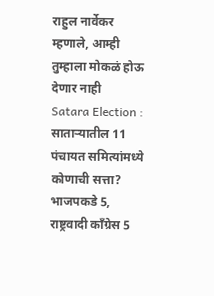राहुल नार्वेकर म्हणाले, आम्ही तुम्हाला मोकळं होऊ देणार नाही
Satara Election : साताऱ्यातील 11 पंचायत समित्यांमध्ये कोणाची सत्ता? भाजपकडे 5, राष्ट्रवादी काँग्रेस 5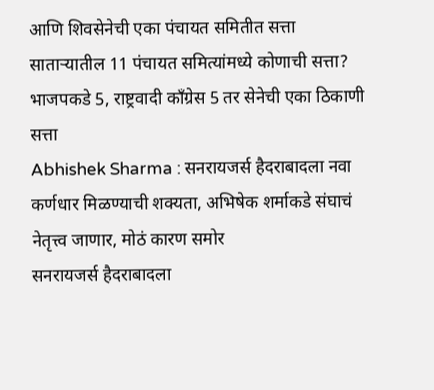आणि शिवसेनेची एका पंचायत समितीत सत्ता
साताऱ्यातील 11 पंचायत समित्यांमध्ये कोणाची सत्ता? भाजपकडे 5, राष्ट्रवादी काँग्रेस 5 तर सेनेची एका ठिकाणी सत्ता
Abhishek Sharma : सनरायजर्स हैदराबादला नवा कर्णधार मिळण्याची शक्यता, अभिषेक शर्माकडे संघाचं नेतृत्त्व जाणार, मोठं कारण समोर
सनरायजर्स हैदराबादला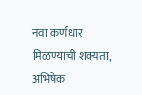नवा कर्णधार मिळण्याची शक्यता, अभिषेक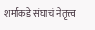शर्माकडे संघाचं नेतृत्त्व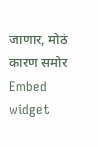जाणार, मोठं कारण समोर
Embed widget